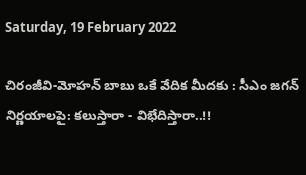Saturday, 19 February 2022

చిరంజీవి-మోహన్ బాబు ఒకే వేదిక మీదకు : సీఎం జగన్ నిర్ణయాలపై: కలుస్తారా - విభేదిస్తారా..!!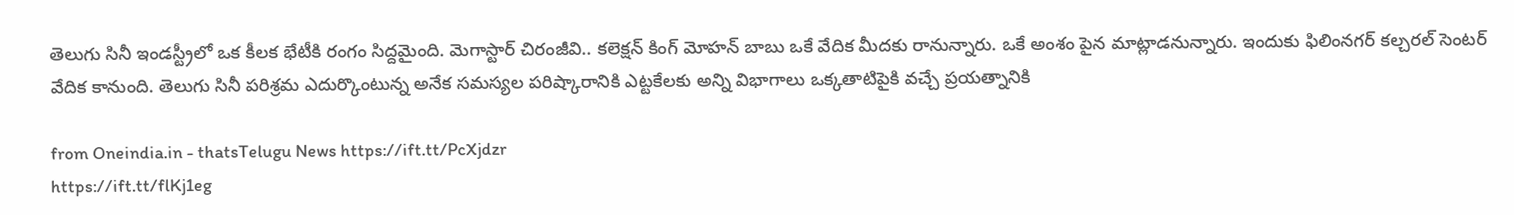తెలుగు సినీ ఇండస్ట్రీలో ఒక కీలక భేటీకి రంగం సిద్దమైంది. మెగాస్టార్ చిరంజీవి.. కలెక్షన్ కింగ్ మోహన్ బాబు ఒకే వేదిక మీదకు రానున్నారు. ఒకే అంశం పైన మాట్లాడనున్నారు. ఇందుకు ఫిలింనగర్ కల్చరల్ సెంటర్ వేదిక కానుంది. తెలుగు సినీ పరిశ్రమ ఎదుర్కొంటున్న అనేక సమస్యల పరిష్కారానికి ఎట్టకేలకు అన్ని విభాగాలు ఒక్కతాటిపైకి వచ్చే ప్రయత్నానికి

from Oneindia.in - thatsTelugu News https://ift.tt/PcXjdzr
https://ift.tt/flKj1eg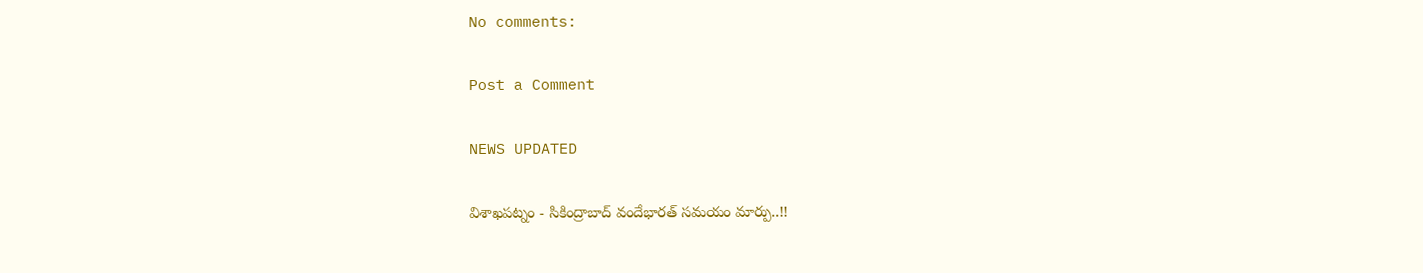No comments:

Post a Comment

NEWS UPDATED

విశాఖపట్నం - సికింద్రాబాద్ వందేభారత్ సమయం మార్పు..!!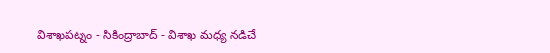విశాఖపట్నం - సికింద్రాబాద్ - విశాఖ మధ్య నడిచే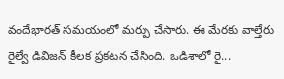వందేభారత్ సమయంలో మర్పు చేసారు. ఈ మేరకు వాల్తేరు రైల్వే డివిజన్ కీలక ప్రకటన చేసింది. ఒడిశాలో రై...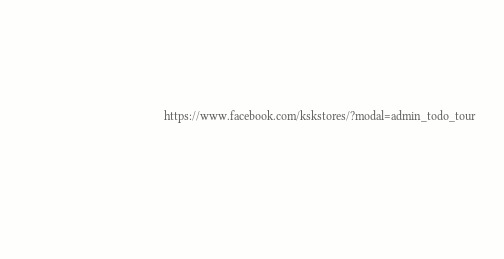https://www.facebook.com/kskstores/?modal=admin_todo_tour